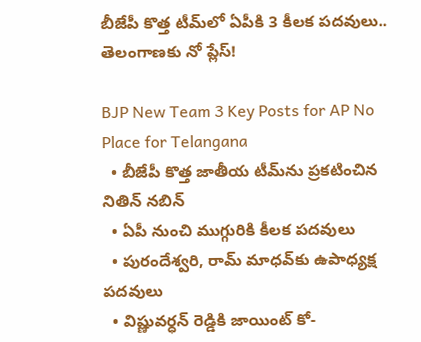బీజేపీ కొత్త టీమ్‌లో ఏపీకి 3 కీలక పదవులు.. తెలంగాణకు నో ప్లేస్‌!

BJP New Team 3 Key Posts for AP No Place for Telangana
  • బీజేపీ కొత్త జాతీయ టీమ్‌ను ప్రకటించిన నితిన్‌ నబిన్‌
  • ఏపీ నుంచి ముగ్గురికి కీలక పదవులు
  • పురందేశ్వరి, రామ్‌ మాధవ్‌కు ఉపాధ్యక్ష పదవులు
  • విష్ణువర్ధన్‌ రెడ్డికి జాయింట్‌ కో-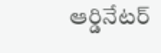ఆర్డినేటర్‌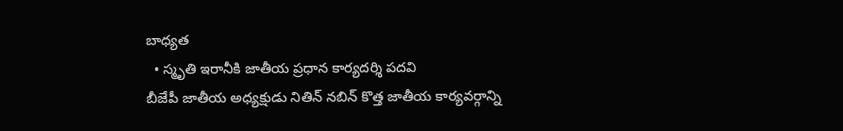బాధ్యత
  • స్మృతి ఇరానీకి జాతీయ ప్రధాన కార్యదర్శి పదవి
బీజేపీ జాతీయ అధ్యక్షుడు నితిన్‌ నబిన్‌ కొత్త జాతీయ కార్యవర్గాన్ని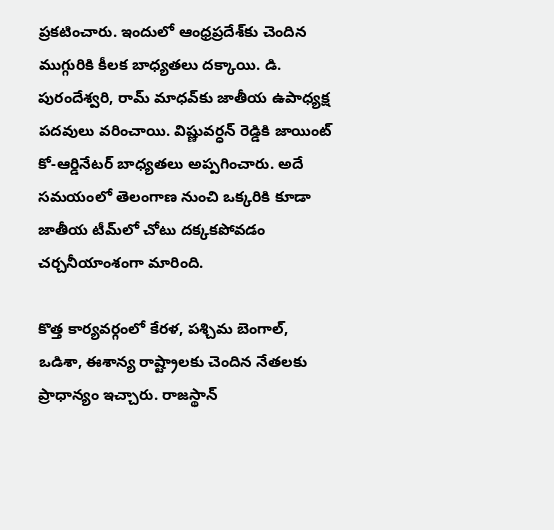ప్రకటించారు. ఇందులో ఆంధ్రప్రదేశ్‌కు చెందిన ముగ్గురికి కీలక బాధ్యతలు దక్కాయి. డి. పురందేశ్వరి, రామ్‌ మాధవ్‌కు జాతీయ ఉపాధ్యక్ష పదవులు వరించాయి. విష్ణువర్ధన్‌ రెడ్డికి జాయింట్‌ కో-ఆర్డినేటర్‌ బాధ్యతలు అప్పగించారు. అదే సమయంలో తెలంగాణ నుంచి ఒక్కరికి కూడా జాతీయ టీమ్‌లో చోటు దక్కకపోవడం చర్చనీయాంశంగా మారింది.

కొత్త కార్యవర్గంలో కేరళ, పశ్చిమ బెంగాల్‌, ఒడిశా, ఈశాన్య రాష్ట్రాలకు చెందిన నేతలకు ప్రాధాన్యం ఇచ్చారు. రాజస్థాన్‌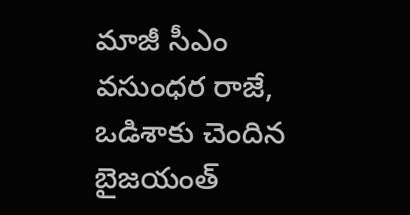మాజీ సీఎం వసుంధర రాజే, ఒడిశాకు చెందిన బైజయంత్‌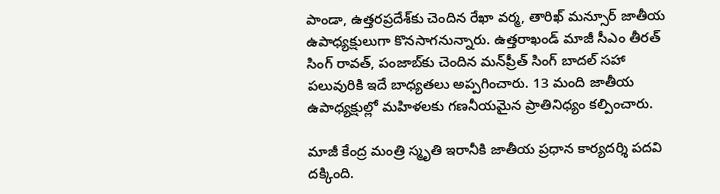పాండా, ఉత్తరప్రదేశ్‌కు చెందిన రేఖా వర్మ, తారిఖ్‌ మన్సూర్‌ జాతీయ ఉపాధ్యక్షులుగా కొనసాగనున్నారు. ఉత్తరాఖండ్‌ మాజీ సీఎం తీరత్‌ సింగ్‌ రావత్‌, పంజాబ్‌కు చెందిన మన్‌ప్రీత్‌ సింగ్‌ బాదల్‌ సహా పలువురికి ఇదే బాధ్యతలు అప్పగించారు. 13 మంది జాతీయ ఉపాధ్యక్షుల్లో మహిళలకు గణనీయమైన ప్రాతినిధ్యం కల్పించారు.

మాజీ కేంద్ర మంత్రి స్మృతి ఇరానీకి జాతీయ ప్రధాన కార్యదర్శి పదవి దక్కింది.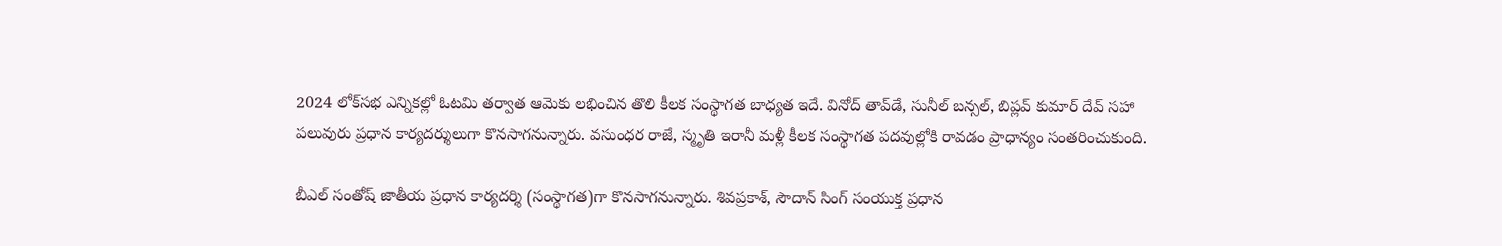2024 లోక్‌సభ ఎన్నికల్లో ఓటమి తర్వాత ఆమెకు లభించిన తొలి కీలక సంస్థాగత బాధ్యత ఇదే. వినోద్‌ తావ్‌డే, సునీల్‌ బన్సల్‌, బిప్లవ్‌ కుమార్‌ దేవ్‌ సహా పలువురు ప్రధాన కార్యదర్శులుగా కొనసాగనున్నారు. వసుంధర రాజే, స్మృతి ఇరానీ మళ్లీ కీలక సంస్థాగత పదవుల్లోకి రావడం ప్రాధాన్యం సంతరించుకుంది.

బీఎల్‌ సంతోష్‌ జాతీయ ప్రధాన కార్యదర్శి (సంస్థాగత)గా కొనసాగనున్నారు. శివప్రకాశ్‌, సౌదాన్‌ సింగ్‌ సంయుక్త ప్రధాన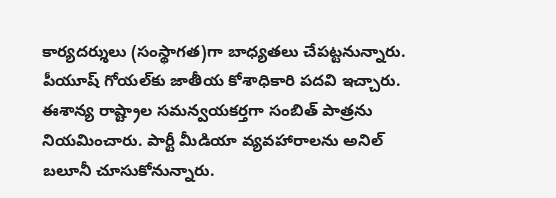కార్యదర్శులు (సంస్థాగత)గా బాధ్యతలు చేపట్టనున్నారు. పీయూష్‌ గోయల్‌కు జాతీయ కోశాధికారి పదవి ఇచ్చారు. ఈశాన్య రాష్ట్రాల సమన్వయకర్తగా సంబిత్‌ పాత్రను నియమించారు. పార్టీ మీడియా వ్యవహారాలను అనిల్‌ బలూనీ చూసుకోనున్నారు.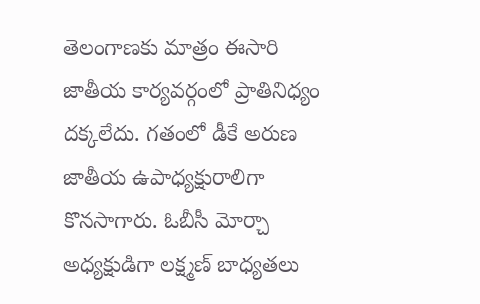తెలంగాణకు మాత్రం ఈసారి జాతీయ కార్యవర్గంలో ప్రాతినిధ్యం దక్కలేదు. గతంలో డీకే అరుణ జాతీయ ఉపాధ్యక్షురాలిగా కొనసాగారు. ఓబీసీ మోర్చా అధ్యక్షుడిగా లక్ష్మణ్‌ బాధ్యతలు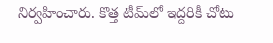నిర్వహించారు. కొత్త టీమ్‌లో ఇద్దరికీ చోటు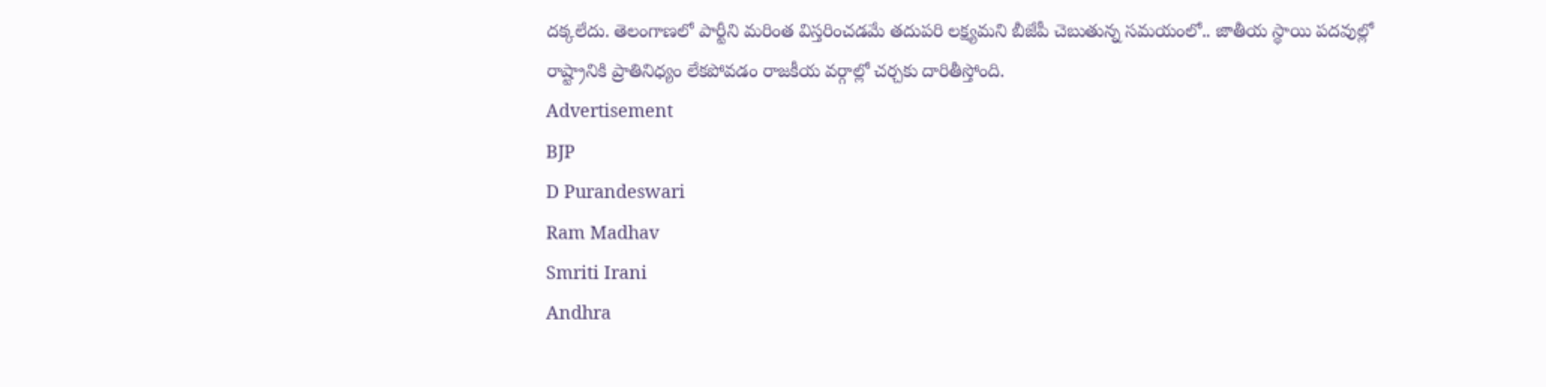దక్కలేదు. తెలంగాణలో పార్టీని మరింత విస్తరించడమే తదుపరి లక్ష్యమని బీజేపీ చెబుతున్న సమయంలో.. జాతీయ స్థాయి పదవుల్లో రాష్ట్రానికి ప్రాతినిధ్యం లేకపోవడం రాజకీయ వర్గాల్లో చర్చకు దారితీస్తోంది.
Advertisement
BJP
D Purandeswari
Ram Madhav
Smriti Irani
Andhra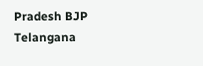Pradesh BJP
Telangana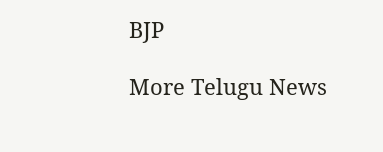BJP

More Telugu News